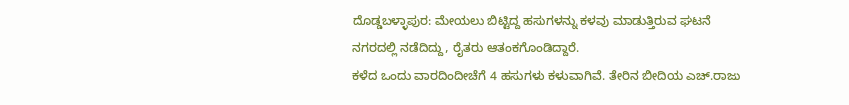ದೊಡ್ಡಬಳ್ಳಾಪುರ: ಮೇಯಲು ಬಿಟ್ಟಿದ್ದ ಹಸುಗಳನ್ನು ಕಳವು ಮಾಡುತ್ತಿರುವ ಘಟನೆ ನಗರದಲ್ಲಿ ನಡೆದಿದ್ದು, ರೈತರು ಆತಂಕಗೊಂಡಿದ್ದಾರೆ.
ಕಳೆದ ಒಂದು ವಾರದಿಂದೀಚೆಗೆ 4 ಹಸುಗಳು ಕಳುವಾಗಿವೆ. ತೇರಿನ ಬೀದಿಯ ಎಚ್.ರಾಜು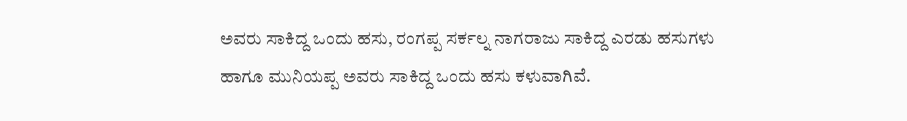ಅವರು ಸಾಕಿದ್ದ ಒಂದು ಹಸು, ರಂಗಪ್ಪ ಸರ್ಕಲ್ನ ನಾಗರಾಜು ಸಾಕಿದ್ದ ಎರಡು ಹಸುಗಳು ಹಾಗೂ ಮುನಿಯಪ್ಪ ಅವರು ಸಾಕಿದ್ದ ಒಂದು ಹಸು ಕಳುವಾಗಿವೆ.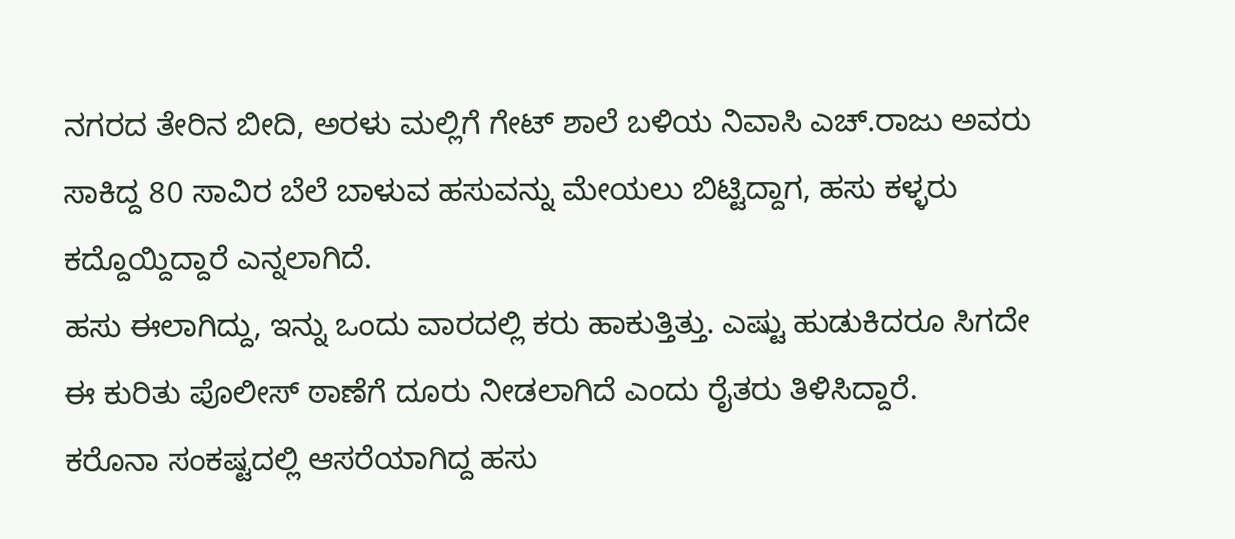ನಗರದ ತೇರಿನ ಬೀದಿ, ಅರಳು ಮಲ್ಲಿಗೆ ಗೇಟ್ ಶಾಲೆ ಬಳಿಯ ನಿವಾಸಿ ಎಚ್.ರಾಜು ಅವರು ಸಾಕಿದ್ದ 80 ಸಾವಿರ ಬೆಲೆ ಬಾಳುವ ಹಸುವನ್ನು ಮೇಯಲು ಬಿಟ್ಟಿದ್ದಾಗ, ಹಸು ಕಳ್ಳರು ಕದ್ದೊಯ್ದಿದ್ದಾರೆ ಎನ್ನಲಾಗಿದೆ.
ಹಸು ಈಲಾಗಿದ್ದು, ಇನ್ನು ಒಂದು ವಾರದಲ್ಲಿ ಕರು ಹಾಕುತ್ತಿತ್ತು. ಎಷ್ಟು ಹುಡುಕಿದರೂ ಸಿಗದೇ ಈ ಕುರಿತು ಪೊಲೀಸ್ ಠಾಣೆಗೆ ದೂರು ನೀಡಲಾಗಿದೆ ಎಂದು ರೈತರು ತಿಳಿಸಿದ್ದಾರೆ.
ಕರೊನಾ ಸಂಕಷ್ಟದಲ್ಲಿ ಆಸರೆಯಾಗಿದ್ದ ಹಸು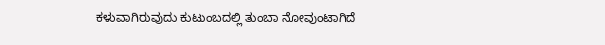ಕಳುವಾಗಿರುವುದು ಕುಟುಂಬದಲ್ಲಿ ತುಂಬಾ ನೋವುಂಟಾಗಿದೆ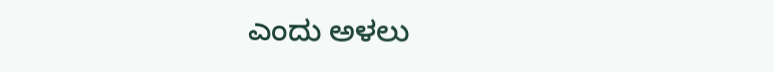ಎಂದು ಅಳಲು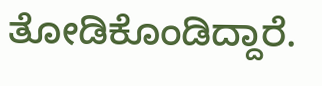ತೋಡಿಕೊಂಡಿದ್ದಾರೆ.